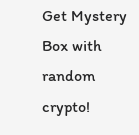Get Mystery Box with random crypto!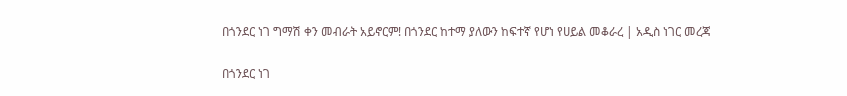በጎንደር ነገ ግማሽ ቀን መብራት አይኖርም! በጎንደር ከተማ ያለውን ከፍተኛ የሆነ የሀይል መቆራረ | አዲስ ነገር መረጃ

በጎንደር ነገ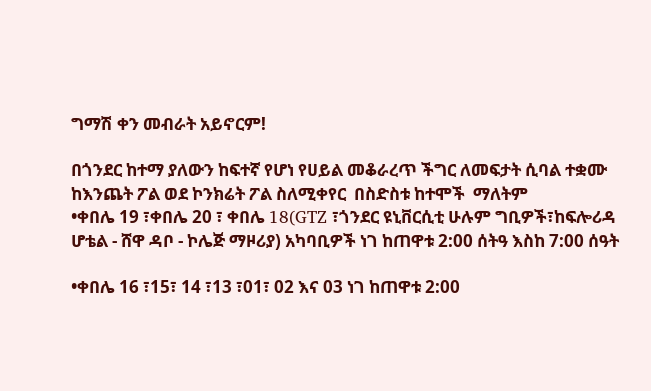ግማሽ ቀን መብራት አይኖርም!

በጎንደር ከተማ ያለውን ከፍተኛ የሆነ የሀይል መቆራረጥ ችግር ለመፍታት ሲባል ተቋሙ ከእንጨት ፖል ወደ ኮንክሬት ፖል ስለሚቀየር  በስድስቱ ከተሞች  ማለትም
•ቀበሌ 19 ፣ቀበሌ 20 ፣ ቀበሌ 18(GTZ ፣ጎንደር ዩኒቨርሲቲ ሁሉም ግቢዎች፣ከፍሎሪዳ ሆቴል - ሸዋ ዳቦ - ኮሌጅ ማዞሪያ) አካባቢዎች ነገ ከጠዋቱ 2:00 ሰትዓ እስከ 7:00 ሰዓት

•ቀበሌ 16 ፣15፣ 14 ፣13 ፣01፣ 02 እና 03 ነገ ከጠዋቱ 2:00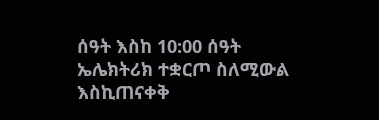ሰዓት እስከ 10:00 ሰዓት ኤሌክትሪክ ተቋርጦ ስለሚውል እስኪጠናቀቅ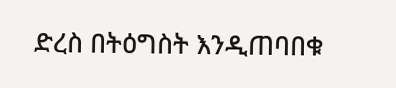ድረስ በትዕግስት እንዲጠባበቁ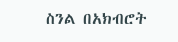ስንል በአክብሮት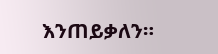እንጠይቃለን።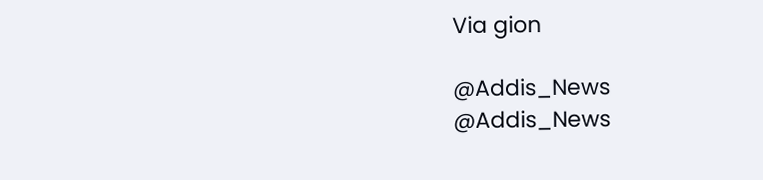Via gion

@Addis_News
@Addis_News